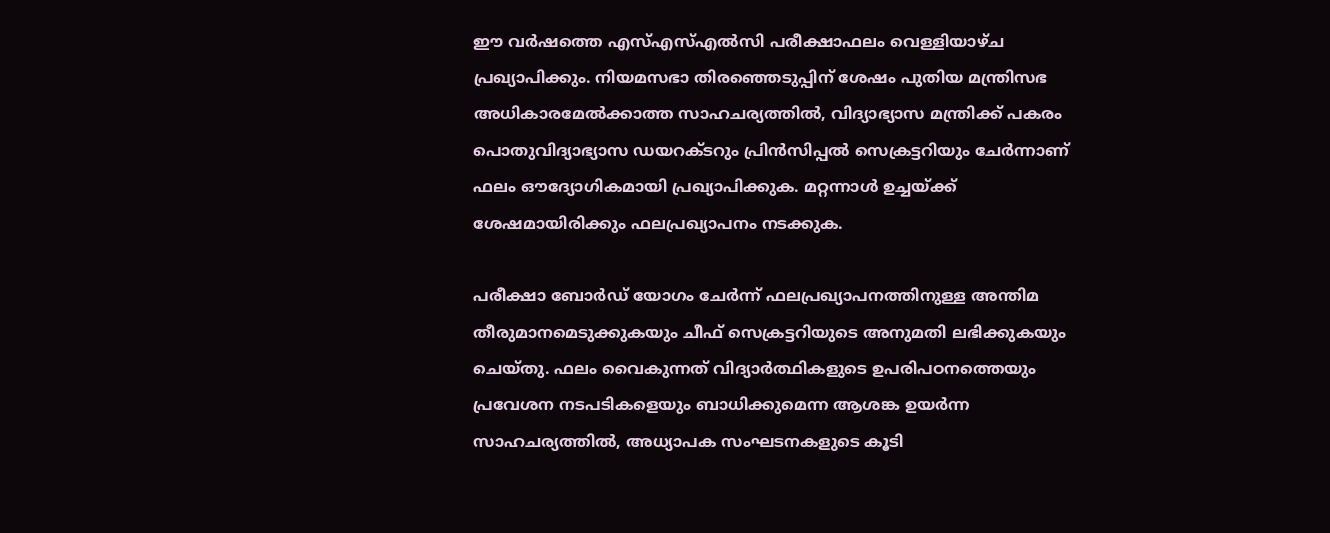ഈ വർഷത്തെ എസ്എസ്എൽസി പരീക്ഷാഫലം വെള്ളിയാഴ്ച പ്രഖ്യാപിക്കും. നിയമസഭാ തിരഞ്ഞെടുപ്പിന് ശേഷം പുതിയ മന്ത്രിസഭ അധികാരമേൽക്കാത്ത സാഹചര്യത്തിൽ, വിദ്യാഭ്യാസ മന്ത്രിക്ക് പകരം പൊതുവിദ്യാഭ്യാസ ഡയറക്ടറും പ്രിൻസിപ്പൽ സെക്രട്ടറിയും ചേർന്നാണ് ഫലം ഔദ്യോഗികമായി പ്രഖ്യാപിക്കുക. മറ്റന്നാൾ ഉച്ചയ്ക്ക് ശേഷമായിരിക്കും ഫലപ്രഖ്യാപനം നടക്കുക.

പരീക്ഷാ ബോർഡ് യോഗം ചേർന്ന് ഫലപ്രഖ്യാപനത്തിനുള്ള അന്തിമ തീരുമാനമെടുക്കുകയും ചീഫ് സെക്രട്ടറിയുടെ അനുമതി ലഭിക്കുകയും ചെയ്തു. ഫലം വൈകുന്നത് വിദ്യാർത്ഥികളുടെ ഉപരിപഠനത്തെയും പ്രവേശന നടപടികളെയും ബാധിക്കുമെന്ന ആശങ്ക ഉയർന്ന സാഹചര്യത്തിൽ, അധ്യാപക സംഘടനകളുടെ കൂടി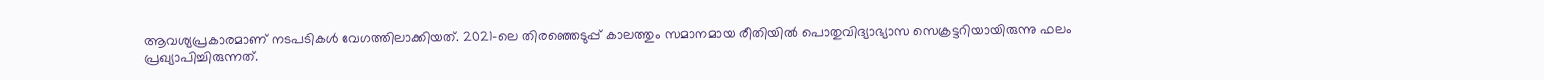ആവശ്യപ്രകാരമാണ് നടപടികൾ വേഗത്തിലാക്കിയത്. 2021-ലെ തിരഞ്ഞെടുപ്പ് കാലത്തും സമാനമായ രീതിയിൽ പൊതുവിദ്യാഭ്യാസ സെക്രട്ടറിയായിരുന്നു ഫലം പ്രഖ്യാപിച്ചിരുന്നത്.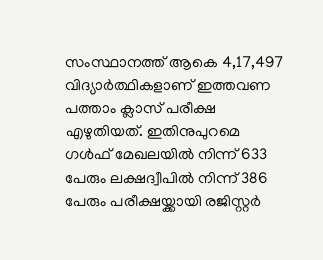സംസ്ഥാനത്ത് ആകെ 4,17,497 വിദ്യാർത്ഥികളാണ് ഇത്തവണ പത്താം ക്ലാസ് പരീക്ഷ എഴുതിയത്. ഇതിനുപുറമെ ഗൾഫ് മേഖലയിൽ നിന്ന് 633 പേരും ലക്ഷദ്വീപിൽ നിന്ന് 386 പേരും പരീക്ഷയ്ക്കായി രജിസ്റ്റർ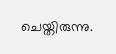ചെയ്തിരുന്നു.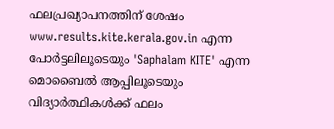ഫലപ്രഖ്യാപനത്തിന് ശേഷം www.results.kite.kerala.gov.in എന്ന പോർട്ടലിലൂടെയും 'Saphalam KITE' എന്ന മൊബൈൽ ആപ്പിലൂടെയും വിദ്യാർത്ഥികൾക്ക് ഫലം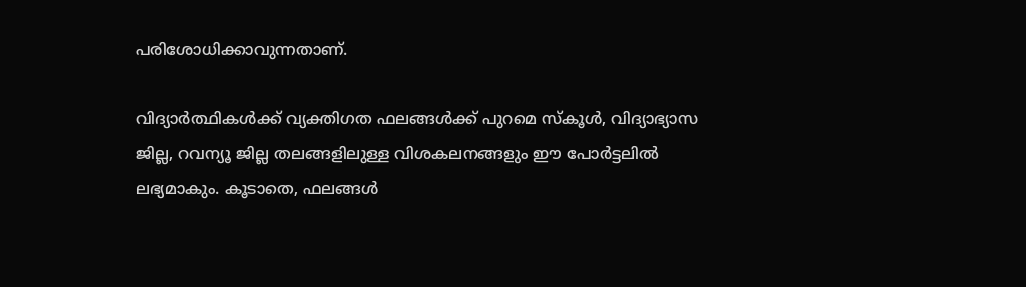പരിശോധിക്കാവുന്നതാണ്.

വിദ്യാർത്ഥികൾക്ക് വ്യക്തിഗത ഫലങ്ങൾക്ക് പുറമെ സ്കൂൾ, വിദ്യാഭ്യാസ ജില്ല, റവന്യൂ ജില്ല തലങ്ങളിലുള്ള വിശകലനങ്ങളും ഈ പോർട്ടലിൽ ലഭ്യമാകും. കൂടാതെ, ഫലങ്ങൾ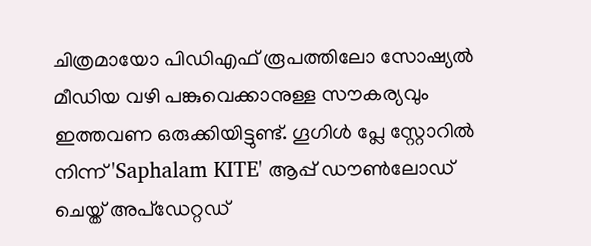ചിത്രമായോ പിഡിഎഫ് രൂപത്തിലോ സോഷ്യൽ മീഡിയ വഴി പങ്കുവെക്കാനുള്ള സൗകര്യവും ഇത്തവണ ഒരുക്കിയിട്ടുണ്ട്. ഗൂഗിൾ പ്ലേ സ്റ്റോറിൽ നിന്ന് 'Saphalam KITE' ആപ്പ് ഡൗൺലോഡ് ചെയ്ത് അപ്‌ഡേറ്റഡ്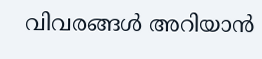വിവരങ്ങൾ അറിയാൻ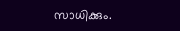സാധിക്കും.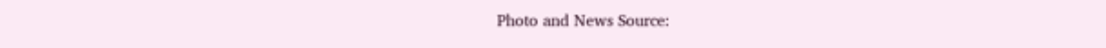Photo and News Source: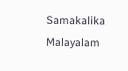Samakalika Malayalam